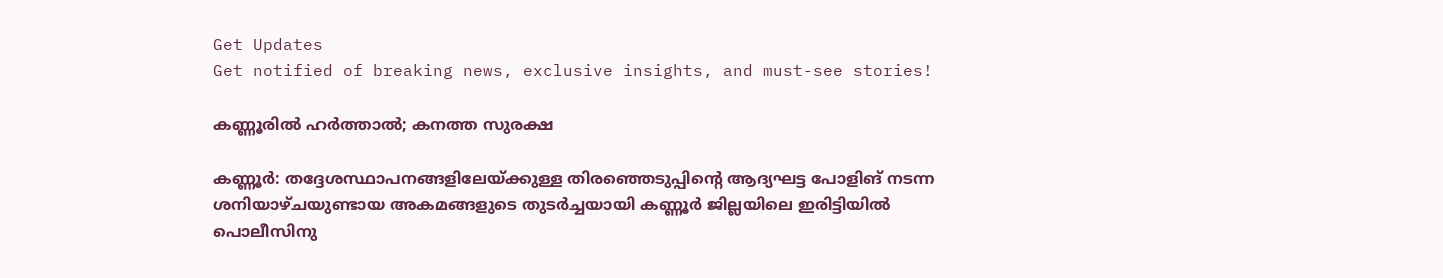Get Updates
Get notified of breaking news, exclusive insights, and must-see stories!

കണ്ണൂരില്‍ ഹര്‍ത്താല്‍; കനത്ത സുരക്ഷ

കണ്ണൂര്‍: തദ്ദേശസ്ഥാപനങ്ങളിലേയ്ക്കുള്ള തിരഞ്ഞെടുപ്പിന്റെ ആദ്യഘട്ട പോളിങ് നടന്ന ശനിയാഴ്ചയുണ്ടായ അകമങ്ങളുടെ തുടര്‍ച്ചയായി കണ്ണൂര്‍ ജില്ലയിലെ ഇരിട്ടിയില്‍ പൊലീസിനു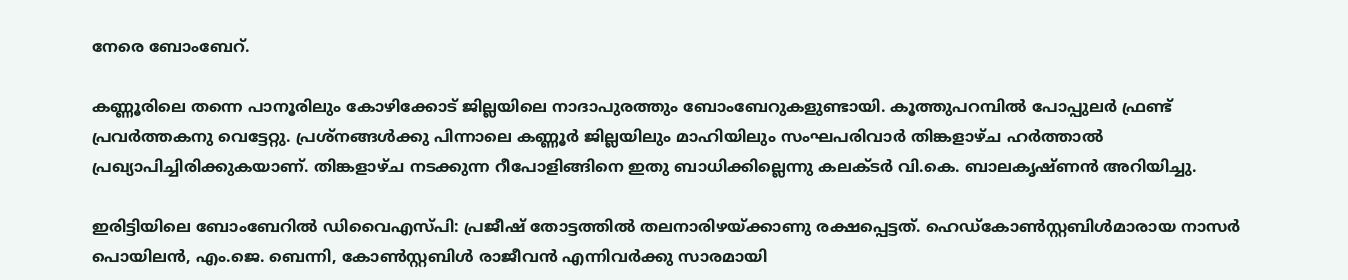നേരെ ബോംബേറ്.

കണ്ണൂരിലെ തന്നെ പാനൂരിലും കോഴിക്കോട് ജില്ലയിലെ നാദാപുരത്തും ബോംബേറുകളുണ്ടായി. കൂത്തുപറമ്പില്‍ പോപ്പുലര്‍ ഫ്രണ്ട് പ്രവര്‍ത്തകനു വെട്ടേറ്റു. പ്രശ്‌നങ്ങള്‍ക്കു പിന്നാലെ കണ്ണൂര്‍ ജില്ലയിലും മാഹിയിലും സംഘപരിവാര്‍ തിങ്കളാഴ്ച ഹര്‍ത്താല്‍ പ്രഖ്യാപിച്ചിരിക്കുകയാണ്. തിങ്കളാഴ്ച നടക്കുന്ന റീപോളിങ്ങിനെ ഇതു ബാധിക്കില്ലെന്നു കലക്ടര്‍ വി.കെ. ബാലകൃഷ്ണന്‍ അറിയിച്ചു.

ഇരിട്ടിയിലെ ബോംബേറില്‍ ഡിവൈഎസ്പി: പ്രജീഷ് തോട്ടത്തില്‍ തലനാരിഴയ്ക്കാണു രക്ഷപ്പെട്ടത്. ഹെഡ്‌കോണ്‍സ്റ്റബിള്‍മാരായ നാസര്‍ പൊയിലന്‍, എം.ജെ. ബെന്നി, കോണ്‍സ്റ്റബിള്‍ രാജീവന്‍ എന്നിവര്‍ക്കു സാരമായി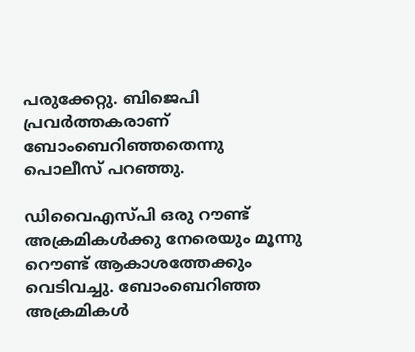പരുക്കേറ്റു. ബിജെപി പ്രവര്‍ത്തകരാണ് ബോംബെറിഞ്ഞതെന്നു പൊലീസ് പറഞ്ഞു.

ഡിവൈഎസ്പി ഒരു റൗണ്ട് അക്രമികള്‍ക്കു നേരെയും മൂന്നു റൌണ്ട് ആകാശത്തേക്കും വെടിവച്ചു. ബോംബെറിഞ്ഞ അക്രമികള്‍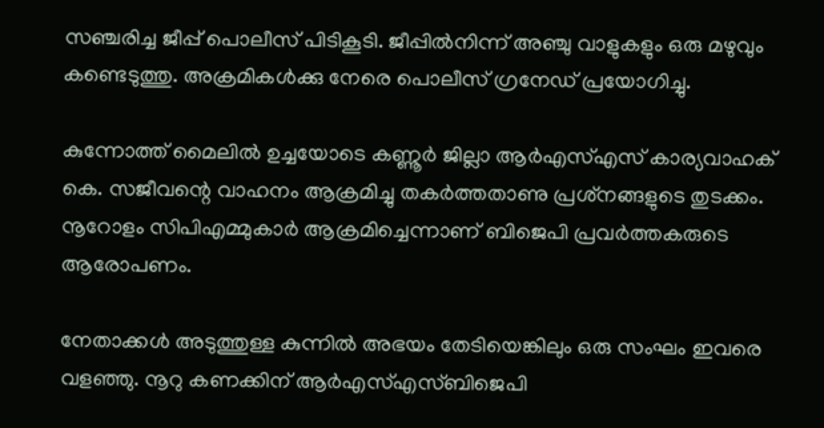സഞ്ചരിച്ച ജീപ്പ് പൊലീസ് പിടികൂടി. ജീപ്പില്‍നിന്ന് അഞ്ചു വാളുകളും ഒരു മഴുവും കണ്ടെടുത്തു. അക്രമികള്‍ക്കു നേരെ പൊലീസ് ഗ്രനേഡ് പ്രയോഗിച്ചു.

കുന്നോത്ത് മൈലില്‍ ഉച്ചയോടെ കണ്ണൂര്‍ ജില്ലാ ആര്‍എസ്എസ് കാര്യവാഹക് കെ. സജീവന്റെ വാഹനം ആക്രമിച്ചു തകര്‍ത്തതാണു പ്രശ്‌നങ്ങളുടെ തുടക്കം. നൂറോളം സിപിഎമ്മുകാര്‍ ആക്രമിച്ചെന്നാണ് ബിജെപി പ്രവര്‍ത്തകരുടെ ആരോപണം.

നേതാക്കള്‍ അടുത്തുള്ള കുന്നില്‍ അഭയം തേടിയെങ്കിലും ഒരു സംഘം ഇവരെ വളഞ്ഞു. നൂറു കണക്കിന് ആര്‍എസ്എസ്ബിജെപി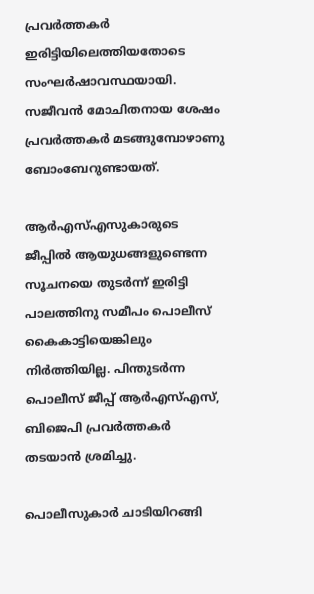പ്രവര്‍ത്തകര്‍ ഇരിട്ടിയിലെത്തിയതോടെ സംഘര്‍ഷാവസ്ഥയായി. സജീവന്‍ മോചിതനായ ശേഷം പ്രവര്‍ത്തകര്‍ മടങ്ങുമ്പോഴാണു ബോംബേറുണ്ടായത്.

ആര്‍എസ്എസുകാരുടെ ജീപ്പില്‍ ആയുധങ്ങളുണ്ടെന്ന സൂചനയെ തുടര്‍ന്ന് ഇരിട്ടി പാലത്തിനു സമീപം പൊലീസ് കൈകാട്ടിയെങ്കിലും നിര്‍ത്തിയില്ല. പിന്തുടര്‍ന്ന പൊലീസ് ജീപ്പ് ആര്‍എസ്എസ്, ബിജെപി പ്രവര്‍ത്തകര്‍ തടയാന്‍ ശ്രമിച്ചു.

പൊലീസുകാര്‍ ചാടിയിറങ്ങി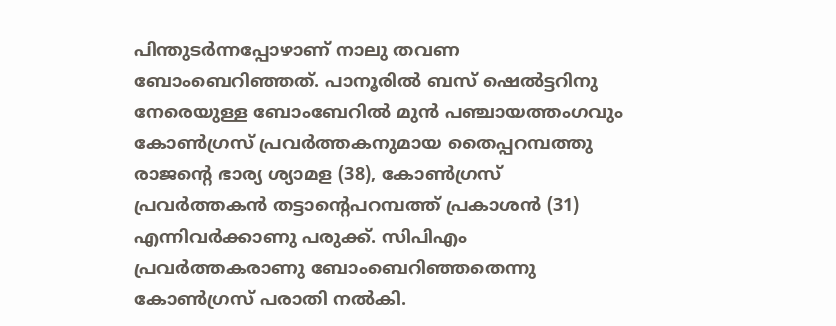പിന്തുടര്‍ന്നപ്പോഴാണ് നാലു തവണ ബോംബെറിഞ്ഞത്. പാനൂരില്‍ ബസ് ഷെല്‍ട്ടറിനു നേരെയുള്ള ബോംബേറില്‍ മുന്‍ പഞ്ചായത്തംഗവും കോണ്‍ഗ്രസ് പ്രവര്‍ത്തകനുമായ തൈപ്പറമ്പത്തു രാജന്റെ ഭാര്യ ശ്യാമള (38), കോണ്‍ഗ്രസ് പ്രവര്‍ത്തകന്‍ തട്ടാന്റെപറമ്പത്ത് പ്രകാശന്‍ (31) എന്നിവര്‍ക്കാണു പരുക്ക്. സിപിഎം പ്രവര്‍ത്തകരാണു ബോംബെറിഞ്ഞതെന്നു കോണ്‍ഗ്രസ് പരാതി നല്‍കി.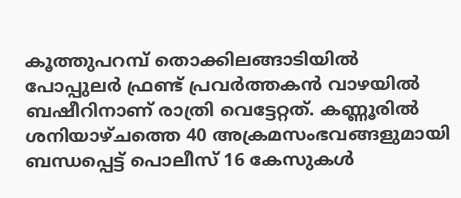കൂത്തുപറമ്പ് തൊക്കിലങ്ങാടിയില്‍ പോപ്പുലര്‍ ഫ്രണ്ട് പ്രവര്‍ത്തകന്‍ വാഴയില്‍ ബഷീറിനാണ് രാത്രി വെട്ടേറ്റത്. കണ്ണൂരില്‍ ശനിയാഴ്ചത്തെ 40 അക്രമസംഭവങ്ങളുമായി ബന്ധപ്പെട്ട് പൊലീസ് 16 കേസുകള്‍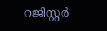റജിസ്റ്റര്‍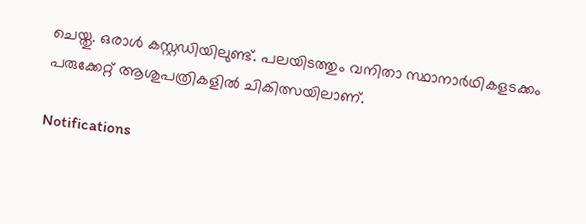ചെയ്തു. ഒരാള്‍ കസ്റ്റഡിയിലുണ്ട്. പലയിടത്തും വനിതാ സ്ഥാനാര്‍ഥികളടക്കം പരുക്കേറ്റ് ആശുപത്രികളില്‍ ചികിത്സയിലാണ്.

Notifications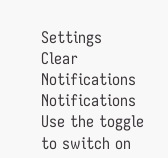Settings
Clear Notifications
Notifications
Use the toggle to switch on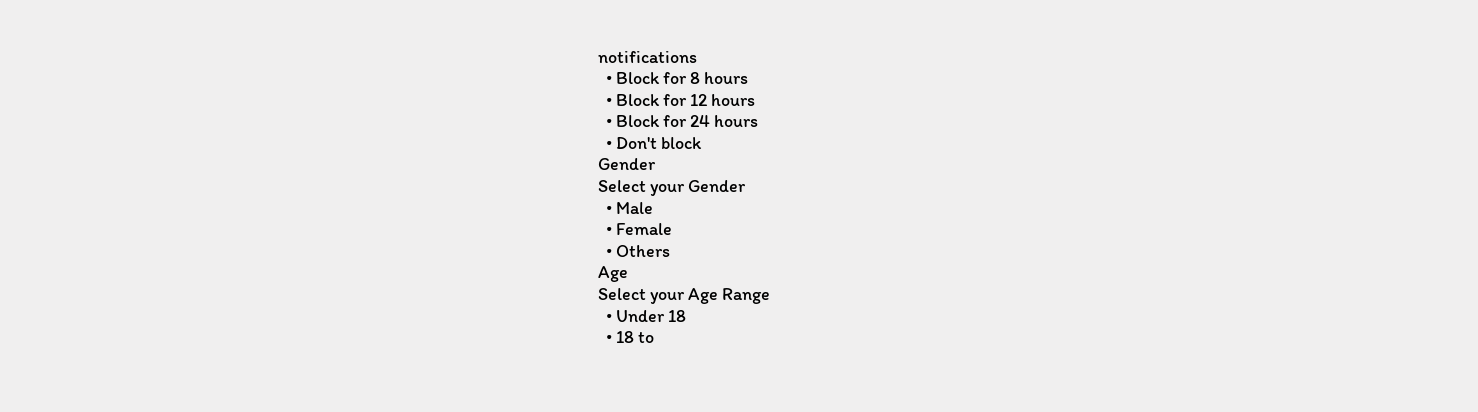notifications
  • Block for 8 hours
  • Block for 12 hours
  • Block for 24 hours
  • Don't block
Gender
Select your Gender
  • Male
  • Female
  • Others
Age
Select your Age Range
  • Under 18
  • 18 to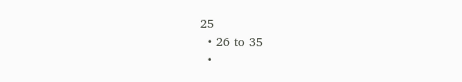25
  • 26 to 35
  •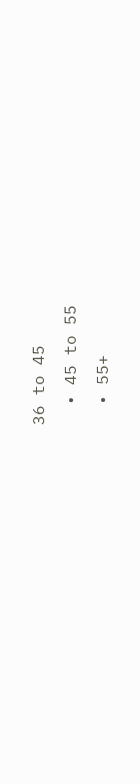36 to 45
  • 45 to 55
  • 55+